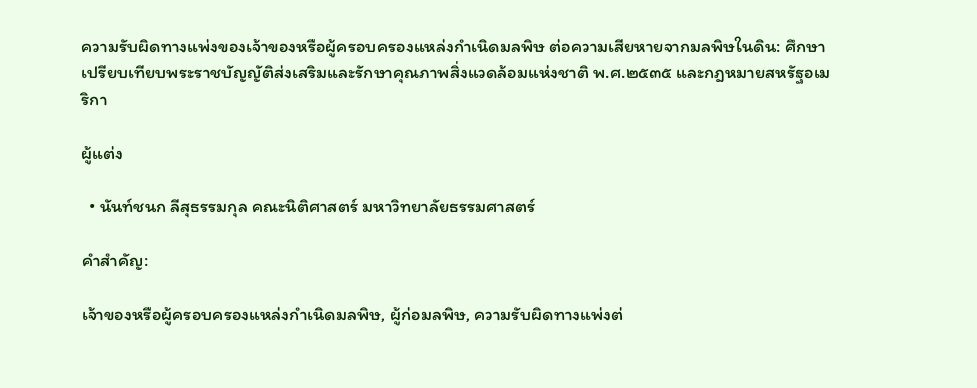ความรับผิดทางแพ่งของเจ้าของหรือผู้ครอบครองแหล่งกำเนิดมลพิษ ต่อความเสียหายจากมลพิษในดิน: ศึกษาเปรียบเทียบพระราชบัญญัติส่งเสริมและรักษาคุณภาพสิ่งแวดล้อมแห่งชาติ พ.ศ.๒๕๓๕ และกฎหมายสหรัฐอเมริกา

ผู้แต่ง

  • นันท์ชนก ลีสุธรรมกุล คณะนิติศาสตร์ มหาวิทยาลัยธรรมศาสตร์

คำสำคัญ:

เจ้าของหรือผู้ครอบครองแหล่งกำเนิดมลพิษ, ผู้ก่อมลพิษ, ความรับผิดทางแพ่งต่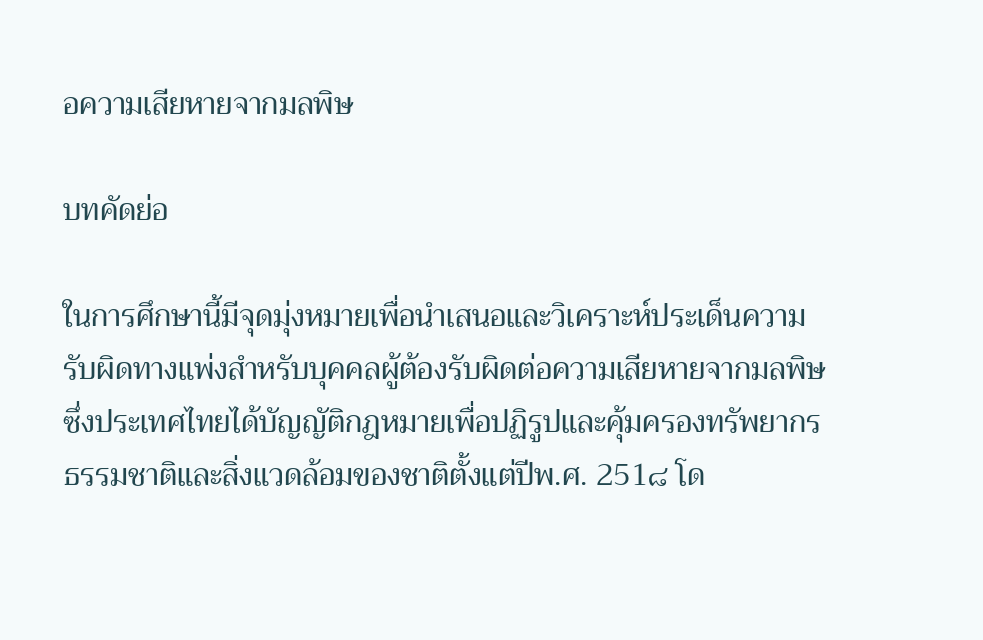อความเสียหายจากมลพิษ

บทคัดย่อ

ในการศึกษานี้มีจุดมุ่งหมายเพื่อนำเสนอและวิเคราะห์ประเด็นความรับผิดทางแพ่งสำหรับบุคคลผู้ต้องรับผิดต่อความเสียหายจากมลพิษ ซึ่งประเทศไทยได้บัญญัติกฎหมายเพื่อปฏิรูปและคุ้มครองทรัพยากรธรรมชาติและสิ่งแวดล้อมของชาติตั้งแต่ปีพ.ศ. 251๘ โด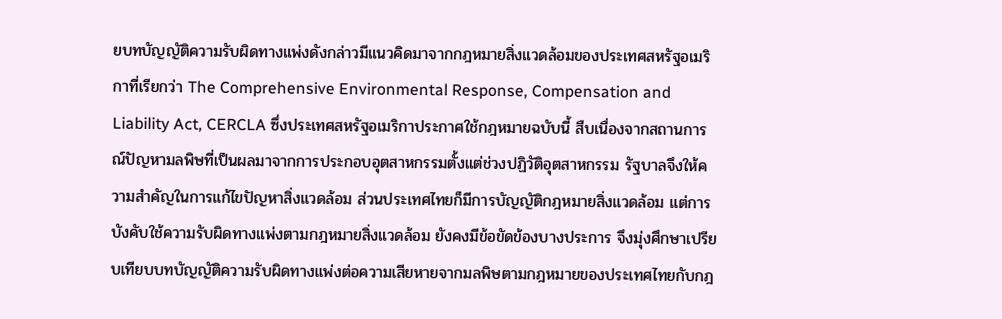ยบทบัญญัติความรับผิดทางแพ่งดังกล่าวมีแนวคิดมาจากกฎหมายสิ่งแวดล้อมของประเทศสหรัฐอเมริกาที่เรียกว่า The Comprehensive Environmental Response, Compensation and Liability Act, CERCLA ซึ่งประเทศสหรัฐอเมริกาประกาศใช้กฎหมายฉบับนี้ สืบเนื่องจากสถานการณ์ปัญหามลพิษที่เป็นผลมาจากการประกอบอุตสาหกรรมตั้งแต่ช่วงปฏิวัติอุตสาหกรรม รัฐบาลจึงให้ความสำคัญในการแก้ไขปัญหาสิ่งแวดล้อม ส่วนประเทศไทยก็มีการบัญญัติกฎหมายสิ่งแวดล้อม แต่การบังคับใช้ความรับผิดทางแพ่งตามกฎหมายสิ่งแวดล้อม ยังคงมีข้อขัดข้องบางประการ จึงมุ่งศึกษาเปรียบเทียบบทบัญญัติความรับผิดทางแพ่งต่อความเสียหายจากมลพิษตามกฎหมายของประเทศไทยกับกฎ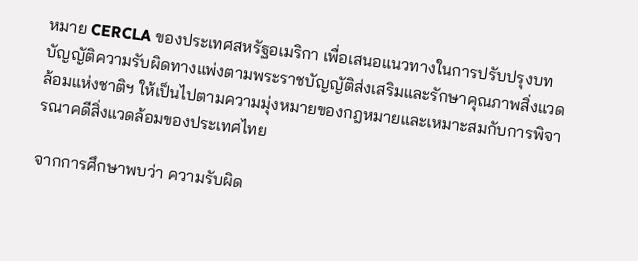หมาย CERCLA ของประเทศสหรัฐอเมริกา เพื่อเสนอแนวทางในการปรับปรุงบทบัญญัติความรับผิดทางแพ่งตามพระราชบัญญัติส่งเสริมและรักษาคุณภาพสิ่งแวดล้อมแห่งชาติฯ ให้เป็นไปตามความมุ่งหมายของกฎหมายและเหมาะสมกับการพิจารณาคดีสิ่งแวดล้อมของประเทศไทย

จากการศึกษาพบว่า ความรับผิด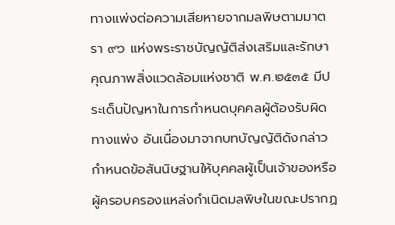ทางแพ่งต่อความเสียหายจากมลพิษตามมาตรา ๙๖ แห่งพระราชบัญญัติส่งเสริมและรักษาคุณภาพสิ่งแวดล้อมแห่งชาติ พ.ศ.๒๕๓๕ มีประเด็นปัญหาในการกำหนดบุคคลผู้ต้องรับผิดทางแพ่ง อันเนื่องมาจากบทบัญญัติดังกล่าวกำหนดข้อสันนิษฐานให้บุคคลผู้เป็นเจ้าของหรือผู้ครอบครองแหล่งกำเนิดมลพิษในขณะปรากฏ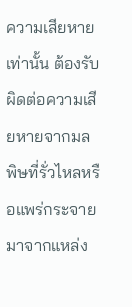ความเสียหายเท่านั้น ต้องรับผิดต่อความเสียหายจากมลพิษที่รั่วไหลหรือแพร่กระจายมาจากแหล่ง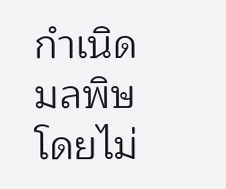กำเนิดมลพิษโดยไม่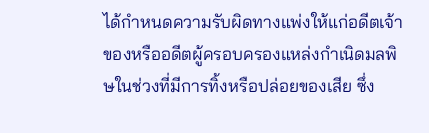ได้กำหนดความรับผิดทางแพ่งให้แก่อดีตเจ้าของหรืออดีตผู้ครอบครองแหล่งกำเนิดมลพิษในช่วงที่มีการทิ้งหรือปล่อยของเสีย ซึ่ง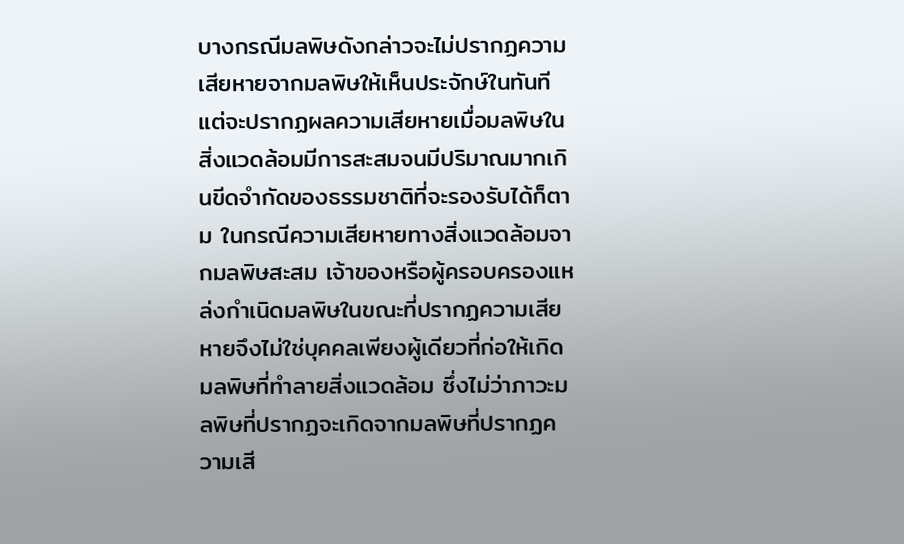บางกรณีมลพิษดังกล่าวจะไม่ปรากฏความเสียหายจากมลพิษให้เห็นประจักษ์ในทันที แต่จะปรากฏผลความเสียหายเมื่อมลพิษในสิ่งแวดล้อมมีการสะสมจนมีปริมาณมากเกินขีดจำกัดของธรรมชาติที่จะรองรับได้ก็ตาม ในกรณีความเสียหายทางสิ่งแวดล้อมจากมลพิษสะสม เจ้าของหรือผู้ครอบครองแหล่งกำเนิดมลพิษในขณะที่ปรากฏความเสียหายจึงไม่ใช่บุคคลเพียงผู้เดียวที่ก่อให้เกิดมลพิษที่ทำลายสิ่งแวดล้อม ซึ่งไม่ว่าภาวะมลพิษที่ปรากฏจะเกิดจากมลพิษที่ปรากฏความเสี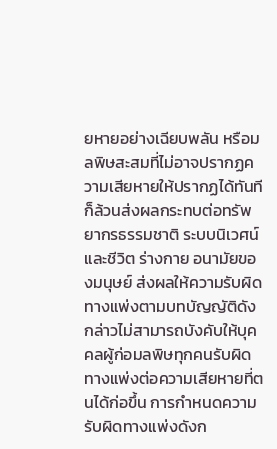ยหายอย่างเฉียบพลัน หรือมลพิษสะสมที่ไม่อาจปรากฏความเสียหายให้ปรากฏได้ทันทีก็ล้วนส่งผลกระทบต่อทรัพยากรธรรมชาติ ระบบนิเวศน์ และชีวิต ร่างกาย อนามัยของมนุษย์ ส่งผลให้ความรับผิดทางแพ่งตามบทบัญญัติดังกล่าวไม่สามารถบังคับให้บุคคลผู้ก่อมลพิษทุกคนรับผิดทางแพ่งต่อความเสียหายที่ตนได้ก่อขึ้น การกำหนดความรับผิดทางแพ่งดังก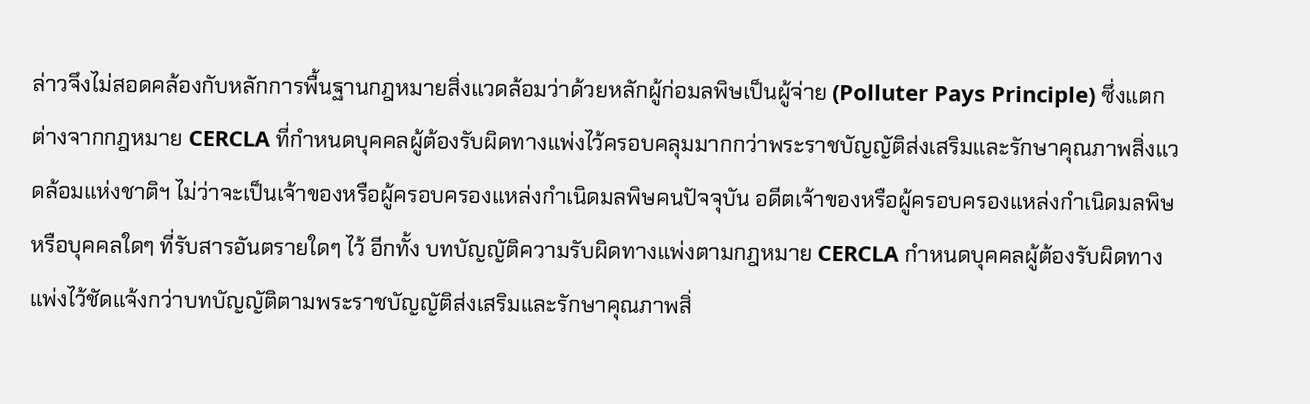ล่าวจึงไม่สอดคล้องกับหลักการพื้นฐานกฎหมายสิ่งแวดล้อมว่าด้วยหลักผู้ก่อมลพิษเป็นผู้จ่าย (Polluter Pays Principle) ซึ่งแตกต่างจากกฎหมาย CERCLA ที่กำหนดบุคคลผู้ต้องรับผิดทางแพ่งไว้ครอบคลุมมากกว่าพระราชบัญญัติส่งเสริมและรักษาคุณภาพสิ่งแวดล้อมแห่งชาติฯ ไม่ว่าจะเป็นเจ้าของหรือผู้ครอบครองแหล่งกำเนิดมลพิษคนปัจจุบัน อดีตเจ้าของหรือผู้ครอบครองแหล่งกำเนิดมลพิษ หรือบุคคลใดๆ ที่รับสารอันตรายใดๆ ไว้ อีกทั้ง บทบัญญัติความรับผิดทางแพ่งตามกฎหมาย CERCLA กำหนดบุคคลผู้ต้องรับผิดทางแพ่งไว้ชัดแจ้งกว่าบทบัญญัติตามพระราชบัญญัติส่งเสริมและรักษาคุณภาพสิ่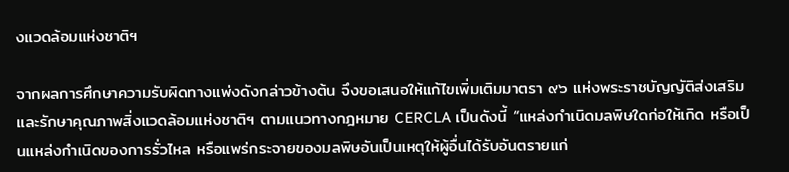งแวดล้อมแห่งชาติฯ

จากผลการศึกษาความรับผิดทางแพ่งดังกล่าวข้างต้น จึงขอเสนอให้แก้ไขเพิ่มเติมมาตรา ๙๖ แห่งพระราชบัญญัติส่งเสริมและรักษาคุณภาพสิ่งแวดล้อมแห่งชาติฯ ตามแนวทางกฎหมาย CERCLA เป็นดังนี้ “แหล่งกำเนิดมลพิษใดก่อให้เกิด หรือเป็นแหล่งกำเนิดของการรั่วไหล หรือแพร่กระจายของมลพิษอันเป็นเหตุให้ผู้อื่นได้รับอันตรายแก่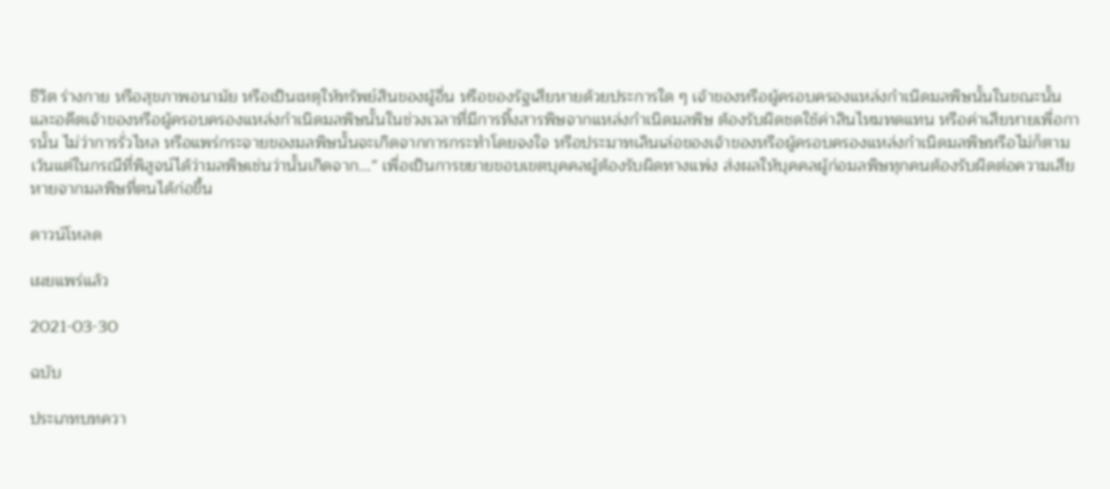ชีวิต ร่างกาย หรือสุขภาพอนามัย หรือเป็นเหตุให้ทรัพย์สินของผู้อื่น หรือของรัฐเสียหายด้วยประการใด ๆ เจ้าของหรือผู้ครอบครองแหล่งกำเนิดมลพิษนั้นในขณะนั้น และอดีตเจ้าของหรือผู้ครอบครองแหล่งกำเนิดมลพิษนั้นในช่วงเวลาที่มีการทิ้งสารพิษจากแหล่งกำเนิดมลพิษ ต้องรับผิดชดใช้ค่าสินไหมทดแทน หรือค่าเสียหายเพื่อการนั้น ไม่ว่าการรั่วไหล หรือแพร่กระจายของมลพิษนั้นจะเกิดจากการกระทำโดยจงใจ หรือประมาทเลินเล่อของเจ้าของหรือผู้ครอบครองแหล่งกำเนิดมลพิษหรือไม่ก็ตาม เว้นแต่ในกรณีที่พิสูจน์ได้ว่ามลพิษเช่นว่านั้นเกิดจาก...” เพื่อเป็นการขยายขอบเขตบุคคลผู้ต้องรับผิดทางแพ่ง ส่งผลให้บุคคลผู้ก่อมลพิษทุกคนต้องรับผิดต่อความเสียหายจากมลพิษที่ตนได้ก่อขึ้น

ดาวน์โหลด

เผยแพร่แล้ว

2021-03-30

ฉบับ

ประเภทบทควา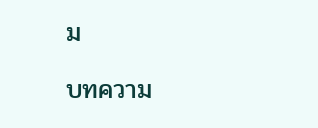ม

บทความ